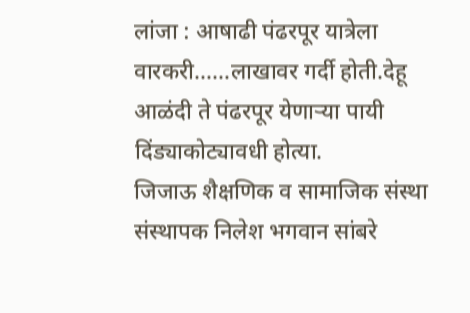लांजा : आषाढी पंढरपूर यात्रेला वारकरी……लाखावर गर्दी होती.देहू आळंदी ते पंढरपूर येणाऱ्या पायी दिंड्याकोट्यावधी होत्या.
जिजाऊ शैक्षणिक व सामाजिक संस्था संस्थापक निलेश भगवान सांबरे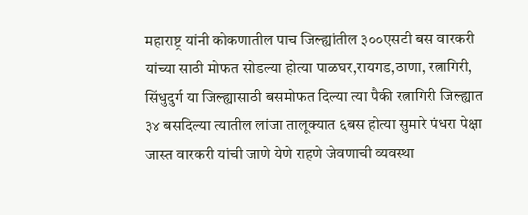महाराष्ट्र यांनी कोकणातील पाच जिल्ह्यांतील ३००एसटी बस वारकरी यांच्या साठी मोफत सोडल्या होत्या पाळघर,रायगड,ठाणा, रत्नागिरी, सिंधुदुर्ग या जिल्ह्यासाठी बसमोफत दिल्या त्या पैकी रत्नागिरी जिल्ह्यात ३४ बसदिल्या त्यातील लांजा तालूक्यात ६बस होत्या सुमारे पंधरा पेक्षा जास्त वारकरी यांची जाणे येणे राहणे जेवणाची व्यवस्था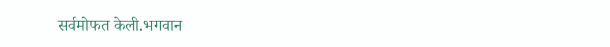सर्वमोफत केली.भगवान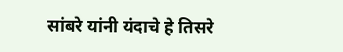सांबरे यांनी यंदाचे हे तिसरे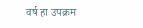वर्ष हा उपक्रम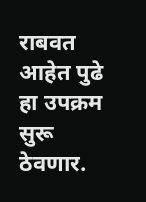राबवत आहेत पुढे हा उपक्रम सुरू ठेवणार.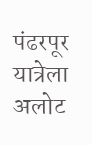पंढरपूर यात्रेला अलोट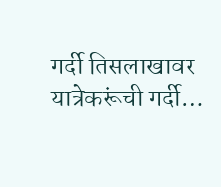गर्दी तिसलाखावर यात्रेकरूंची गर्दी…